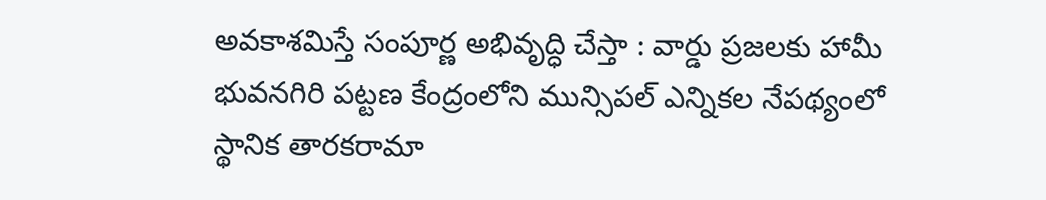అవకాశమిస్తే సంపూర్ణ అభివృద్ధి చేస్తా : వార్డు ప్రజలకు హామీ
భువనగిరి పట్టణ కేంద్రంలోని మున్సిపల్ ఎన్నికల నేపథ్యంలో స్థానిక తారకరామా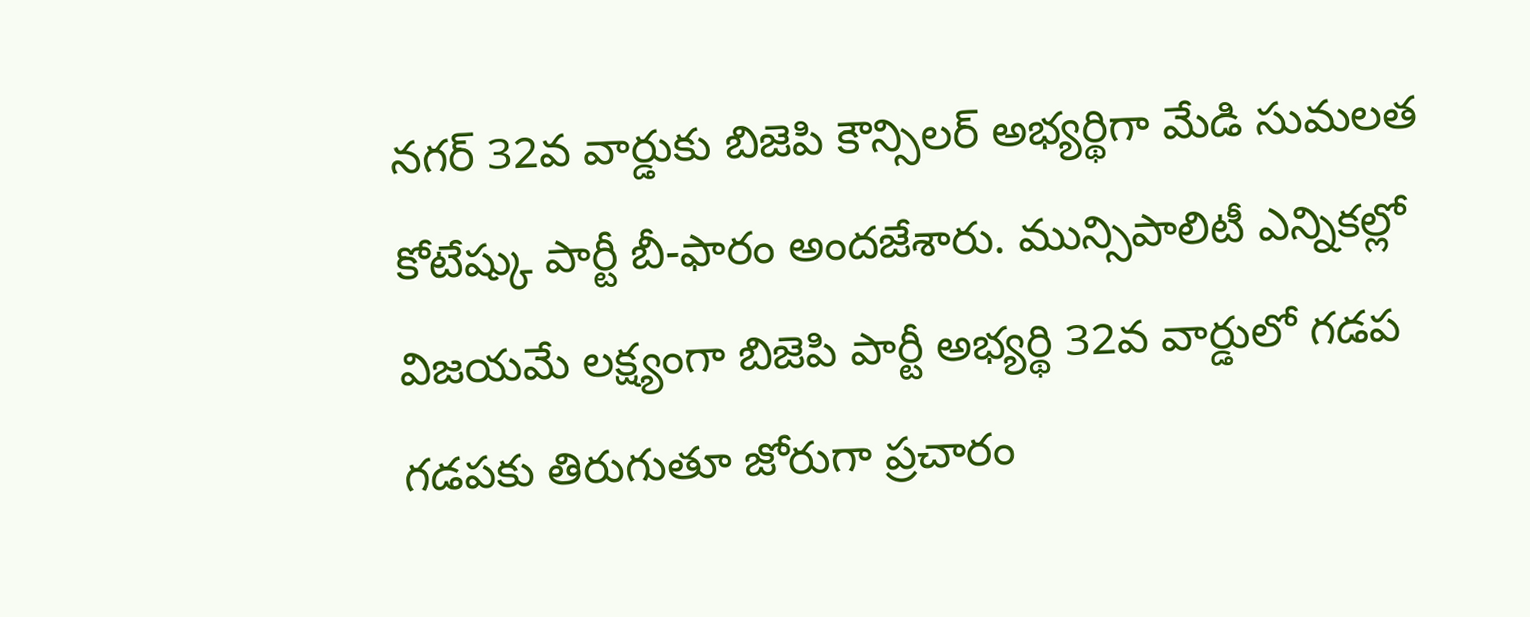నగర్ 32వ వార్డుకు బిజెపి కౌన్సిలర్ అభ్యర్థిగా మేడి సుమలత కోటేష్కు పార్టీ బీ-ఫారం అందజేశారు. మున్సిపాలిటీ ఎన్నికల్లో విజయమే లక్ష్యంగా బిజెపి పార్టీ అభ్యర్థి 32వ వార్డులో గడప గడపకు తిరుగుతూ జోరుగా ప్రచారం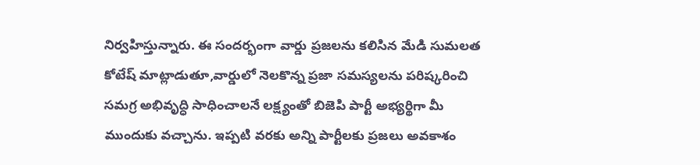నిర్వహిస్తున్నారు. ఈ సందర్భంగా వార్డు ప్రజలను కలిసిన మేడి సుమలత కోటేష్ మాట్లాడుతూ,వార్డులో నెలకొన్న ప్రజా సమస్యలను పరిష్కరించి సమగ్ర అభివృద్ధి సాధించాలనే లక్ష్యంతో బిజెపి పార్టీ అభ్యర్థిగా మీ ముందుకు వచ్చాను. ఇప్పటి వరకు అన్ని పార్టీలకు ప్రజలు అవకాశం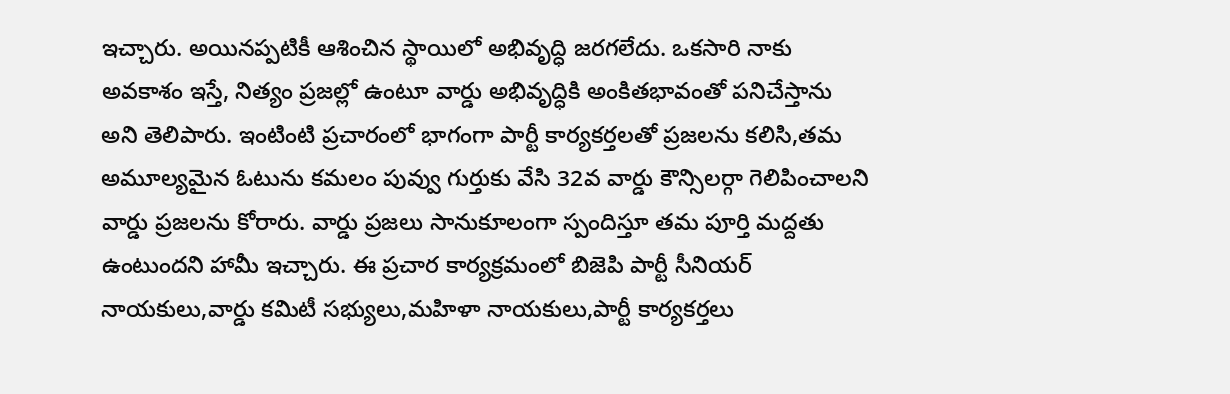ఇచ్చారు. అయినప్పటికీ ఆశించిన స్థాయిలో అభివృద్ధి జరగలేదు. ఒకసారి నాకు అవకాశం ఇస్తే, నిత్యం ప్రజల్లో ఉంటూ వార్డు అభివృద్ధికి అంకితభావంతో పనిచేస్తాను అని తెలిపారు. ఇంటింటి ప్రచారంలో భాగంగా పార్టీ కార్యకర్తలతో ప్రజలను కలిసి,తమ అమూల్యమైన ఓటును కమలం పువ్వు గుర్తుకు వేసి 32వ వార్డు కౌన్సిలర్గా గెలిపించాలని వార్డు ప్రజలను కోరారు. వార్డు ప్రజలు సానుకూలంగా స్పందిస్తూ తమ పూర్తి మద్దతు ఉంటుందని హామీ ఇచ్చారు. ఈ ప్రచార కార్యక్రమంలో బిజెపి పార్టీ సీనియర్ నాయకులు,వార్డు కమిటీ సభ్యులు,మహిళా నాయకులు,పార్టీ కార్యకర్తలు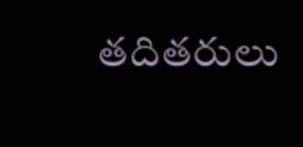తదితరులు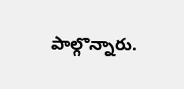పాల్గొన్నారు.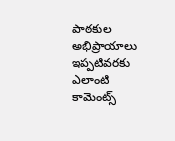పాఠకుల అభిప్రాయాలు
ఇప్పటివరకు ఎలాంటి కామెంట్స్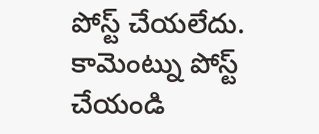పోస్ట్ చేయలేదు.
కామెంట్ను పోస్ట్ చేయండి